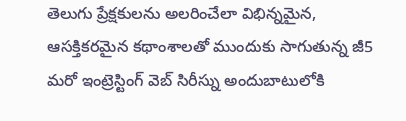తెలుగు ప్రేక్షకులను అలరించేలా విభిన్నమైన, ఆసక్తికరమైన కథాంశాలతో ముందుకు సాగుతున్న జీ5 మరో ఇంట్రెస్టింగ్ వెబ్ సిరీస్ను అందుబాటులోకి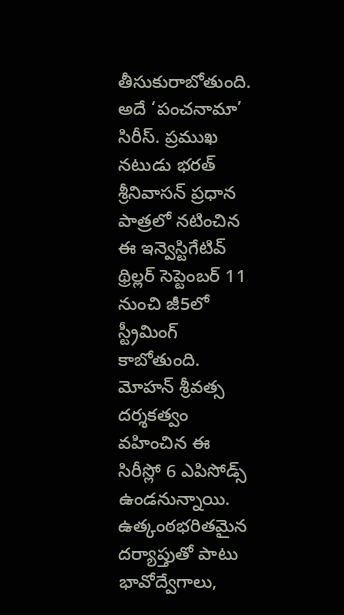తీసుకురాబోతుంది. అదే ‘పంచనామా’ సిరీస్. ప్రముఖ నటుడు భరత్ శ్రీనివాసన్ ప్రధాన పాత్రలో నటించిన ఈ ఇన్వెస్టిగేటివ్ థ్రిల్లర్ సెప్టెంబర్ 11 నుంచి జీ5లో స్ట్రీమింగ్ కాబోతుంది. మోహన్ శ్రీవత్స దర్శకత్వం వహించిన ఈ సిరీస్లో 6 ఎపిసోడ్స్ ఉండనున్నాయి. ఉత్కంఠభరితమైన దర్యాప్తుతో పాటు భావోద్వేగాలు,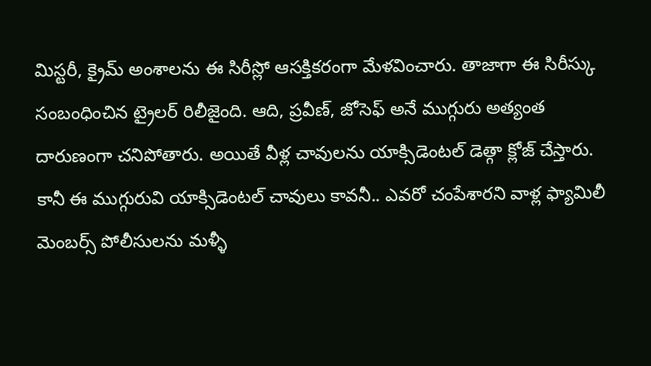మిస్టరీ, క్రైమ్ అంశాలను ఈ సిరీస్లో ఆసక్తికరంగా మేళవించారు. తాజాగా ఈ సిరీస్కు సంబంధించిన ట్రైలర్ రిలీజైంది. ఆది, ప్రవీణ్, జోసెఫ్ అనే ముగ్గురు అత్యంత దారుణంగా చనిపోతారు. అయితే వీళ్ల చావులను యాక్సిడెంటల్ డెత్గా క్లోజ్ చేస్తారు. కానీ ఈ ముగ్గురువి యాక్సిడెంటల్ చావులు కావనీ.. ఎవరో చంపేశారని వాళ్ల ఫ్యామిలీ మెంబర్స్ పోలీసులను మళ్ళీ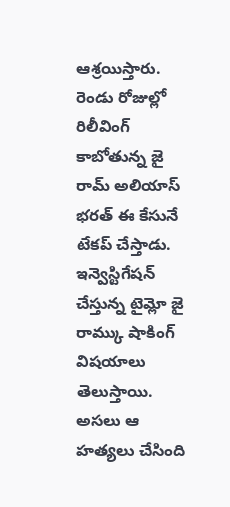ఆశ్రయిస్తారు. రెండు రోజుల్లో రిలీవింగ్ కాబోతున్న జై రామ్ అలియాస్ భరత్ ఈ కేసునే టేకప్ చేస్తాడు. ఇన్వెస్టిగేషన్ చేస్తున్న టైమ్లో జై రామ్కు షాకింగ్ విషయాలు తెలుస్తాయి. అసలు ఆ హత్యలు చేసింది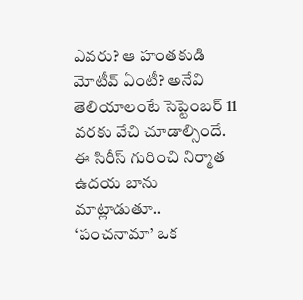ఎవరు? ఆ హంతకుడి మోటీవ్ ఏంటీ? అనేవి తెలియాలంటే సెప్టెంబర్ 11 వరకు వేచి చూడాల్సిందే.
ఈ సిరీస్ గురించి నిర్మాత ఉదయ బాను మాట్లాడుతూ.. ‘పంచనామా’ ఒక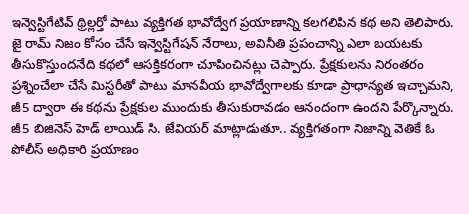ఇన్వెస్టిగేటివ్ థ్రిల్లర్తో పాటు వ్యక్తిగత భావోద్వేగ ప్రయాణాన్ని కలగలిపిన కథ అని తెలిపారు. జై రామ్ నిజం కోసం చేసే ఇన్వెస్టిగేషన్ నేరాలు, అవినీతి ప్రపంచాన్ని ఎలా బయటకు తీసుకొస్తుందనేది కథలో ఆసక్తికరంగా చూపించినట్లు చెప్పారు. ప్రేక్షకులను నిరంతరం ప్రశ్నించేలా చేసే మిస్టరీతో పాటు మానవీయ భావోద్వేగాలకు కూడా ప్రాధాన్యత ఇచ్చామని, జీ5 ద్వారా ఈ కథను ప్రేక్షకుల ముందుకు తీసుకురావడం ఆనందంగా ఉందని పేర్కొన్నారు. జీ5 బిజినెస్ హెడ్ లాయిడ్ సి. జేవియర్ మాట్లాడుతూ.. వ్యక్తిగతంగా నిజాన్ని వెతికే ఓ పోలీస్ అధికారి ప్రయాణం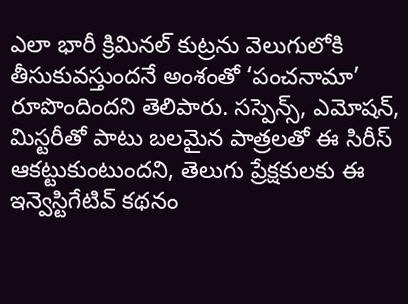ఎలా భారీ క్రిమినల్ కుట్రను వెలుగులోకి తీసుకువస్తుందనే అంశంతో ‘పంచనామా’ రూపొందిందని తెలిపారు. సస్పెన్స్, ఎమోషన్, మిస్టరీతో పాటు బలమైన పాత్రలతో ఈ సిరీస్ ఆకట్టుకుంటుందని, తెలుగు ప్రేక్షకులకు ఈ ఇన్వెస్టిగేటివ్ కథనం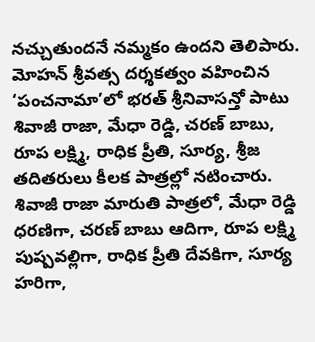నచ్చుతుందనే నమ్మకం ఉందని తెలిపారు.
మోహన్ శ్రీవత్స దర్శకత్వం వహించిన ‘పంచనామా’లో భరత్ శ్రీనివాసన్తో పాటు శివాజీ రాజా, మేధా రెడ్డి, చరణ్ బాబు, రూప లక్ష్మి, రాధిక ప్రీతి, సూర్య, శ్రీజ తదితరులు కీలక పాత్రల్లో నటించారు. శివాజీ రాజా మారుతి పాత్రలో, మేధా రెడ్డి ధరణిగా, చరణ్ బాబు ఆదిగా, రూప లక్ష్మి పుష్పవల్లిగా, రాధిక ప్రీతి దేవకిగా, సూర్య హరిగా,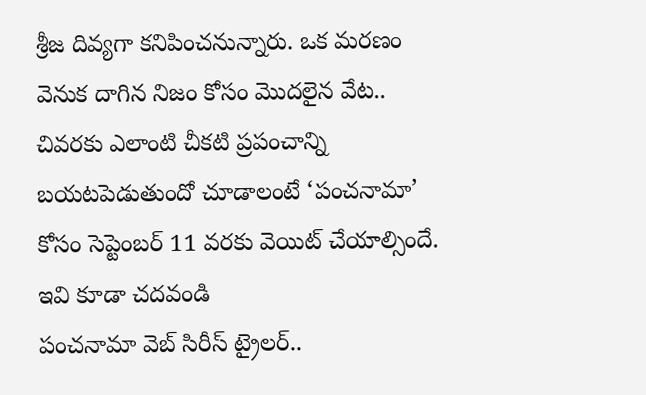శ్రీజ దివ్యగా కనిపించనున్నారు. ఒక మరణం వెనుక దాగిన నిజం కోసం మొదలైన వేట.. చివరకు ఎలాంటి చీకటి ప్రపంచాన్ని బయటపెడుతుందో చూడాలంటే ‘పంచనామా’ కోసం సెప్టెంబర్ 11 వరకు వెయిట్ చేయాల్సిందే.
ఇవి కూడా చదవండి
పంచనామా వెబ్ సిరీస్ ట్రైలర్..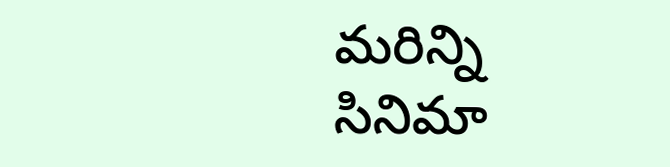మరిన్ని సినిమా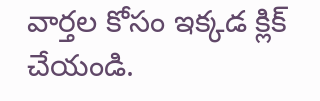వార్తల కోసం ఇక్కడ క్లిక్ చేయండి.